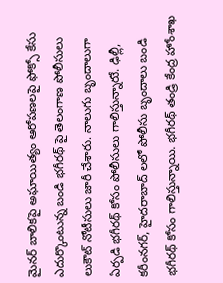మైనర్ బాలికపై అఘాయిత్యం ఆరోపణలపై ఫోక్సో కేసు ఎదుర్కొంటున్న బండి భగీరథ్ పై తెలంగాణ పోలీసులు లుకౌట్ నోటీసులు జారీ చేశారు. నాలుగు బృందాలుగా ఏర్పడి భగీరథ్ కోసం పోలీసులు గాలిస్తున్నారుే. ఢిల్లీ, కరీంనగర్, హైదరాబాద్ లలో పోలీసు బృందాలు బండి భగీరథ్ కోసం గాలిస్తున్నాయి. భగీరథ్ తండ్రి కేంద్ర హోంశాఖ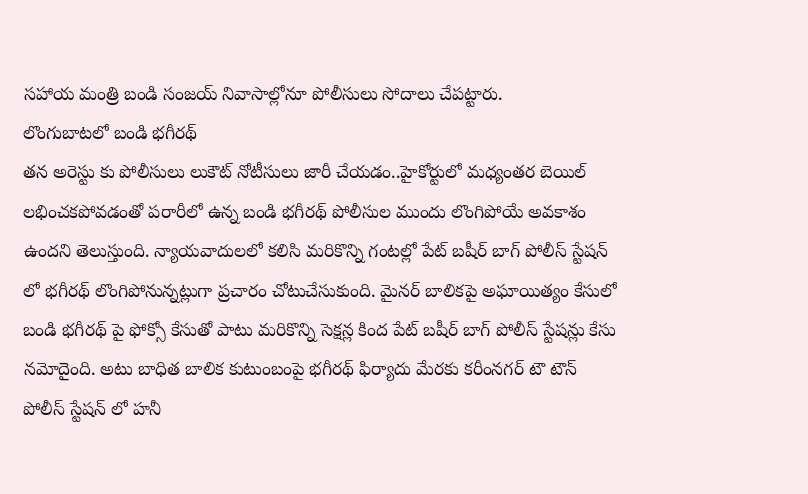సహాయ మంత్రి బండి సంజయ్ నివాసాల్లోనూ పోలీసులు సోదాలు చేపట్టారు.
లొంగుబాటలో బండి భగీరథ్
తన అరెస్టు కు పోలీసులు లుకౌట్ నోటీసులు జారీ చేయడం..హైకోర్టులో మధ్యంతర బెయిల్ లభించకపోవడంతో పరారీలో ఉన్న బండి భగీరథ్ పోలీసుల ముందు లొంగిపోయే అవకాశం ఉందని తెలుస్తుంది. న్యాయవాదులలో కలిసి మరికొన్ని గంటల్లో పేట్ బషీర్ బాగ్ పోలీస్ స్టేషన్ లో భగీరథ్ లొంగిపోనున్నట్లుగా ప్రచారం చోటుచేసుకుంది. మైనర్ బాలికపై అఘాయిత్యం కేసులో బండి భగీరథ్ పై ఫోక్సో కేసుతో పాటు మరికొన్ని సెక్షన్ల కింద పేట్ బషీర్ బాగ్ పోలీస్ స్టేషన్లు కేసు నమోదైంది. అటు బాధిత బాలిక కుటుంబంపై భగీరథ్ ఫిర్యాదు మేరకు కరీంనగర్ టౌ టౌన్ పోలీస్ స్టేషన్ లో హనీ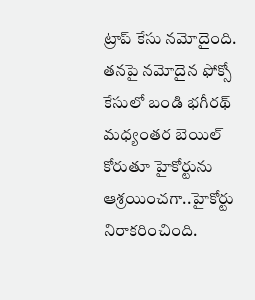ట్రాప్ కేసు నమోదైంది.
తనపై నమోదైన ఫోక్సో కేసులో బండి భగీరథ్ మధ్యంతర బెయిల్ కోరుతూ హైకోర్టును ఆశ్రయించగా..హైకోర్టు నిరాకరించింది.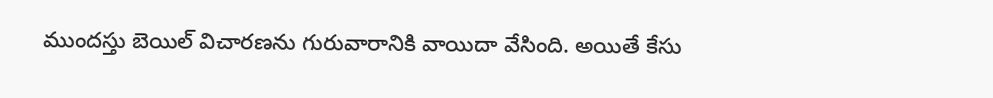ముందస్తు బెయిల్ విచారణను గురువారానికి వాయిదా వేసింది. అయితే కేసు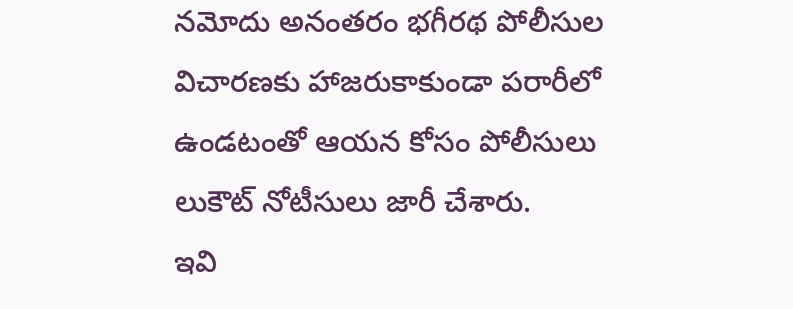నమోదు అనంతరం భగీరథ పోలీసుల విచారణకు హాజరుకాకుండా పరారీలో ఉండటంతో ఆయన కోసం పోలీసులు లుకౌట్ నోటీసులు జారీ చేశారు.
ఇవి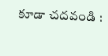కూడా చదవండి :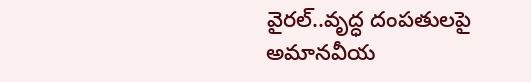వైరల్..వృద్ధ దంపతులపై అమానవీయ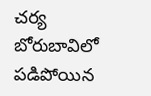చర్య
బోరుబావిలో పడిపోయిన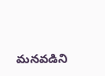మనవడిని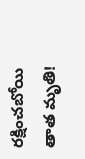రక్షించబోయి తాత మృతి!